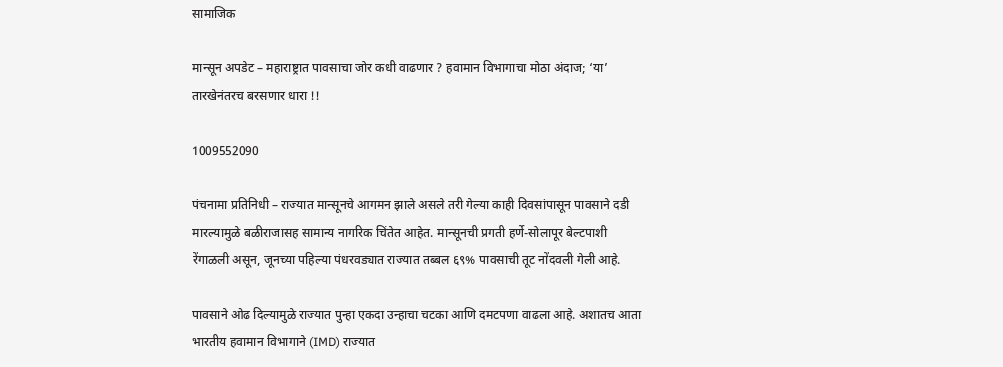सामाजिक

मान्सून अपडेट – महाराष्ट्रात पावसाचा जोर कधी वाढणार ? हवामान विभागाचा मोठा अंदाज; ‘या’ तारखेनंतरच बरसणार धारा !!

1009552090

पंचनामा प्रतिनिधी – राज्यात मान्सूनचे आगमन झाले असले तरी गेल्या काही दिवसांपासून पावसाने दडी मारल्यामुळे बळीराजासह सामान्य नागरिक चिंतेत आहेत. मान्सूनची प्रगती हर्णे-सोलापूर बेल्टपाशी रेंगाळली असून, जूनच्या पहिल्या पंधरवड्यात राज्यात तब्बल ६९% पावसाची तूट नोंदवली गेली आहे.

पावसाने ओढ दिल्यामुळे राज्यात पुन्हा एकदा उन्हाचा चटका आणि दमटपणा वाढला आहे. अशातच आता भारतीय हवामान विभागाने (IMD) राज्यात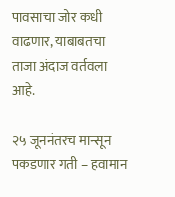पावसाचा जोर कधी वाढणार, याबाबतचा ताजा अंदाज वर्तवला आहे.

२५ जूननंतरच मान्सून पकडणार गती – हवामान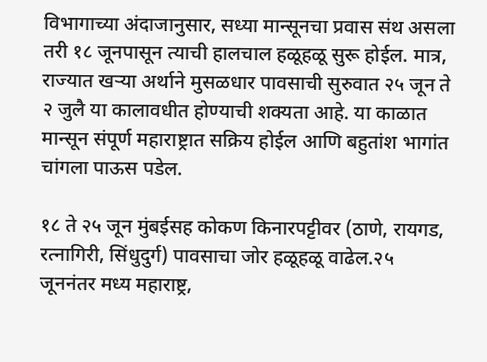विभागाच्या अंदाजानुसार, सध्या मान्सूनचा प्रवास संथ असला तरी १८ जूनपासून त्याची हालचाल हळूहळू सुरू होईल. मात्र, राज्यात खऱ्या अर्थाने मुसळधार पावसाची सुरुवात २५ जून ते २ जुलै या कालावधीत होण्याची शक्यता आहे. या काळात मान्सून संपूर्ण महाराष्ट्रात सक्रिय होईल आणि बहुतांश भागांत चांगला पाऊस पडेल.

१८ ते २५ जून मुंबईसह कोकण किनारपट्टीवर (ठाणे, रायगड, रत्नागिरी, सिंधुदुर्ग) पावसाचा जोर हळूहळू वाढेल.२५ जूननंतर मध्य महाराष्ट्र,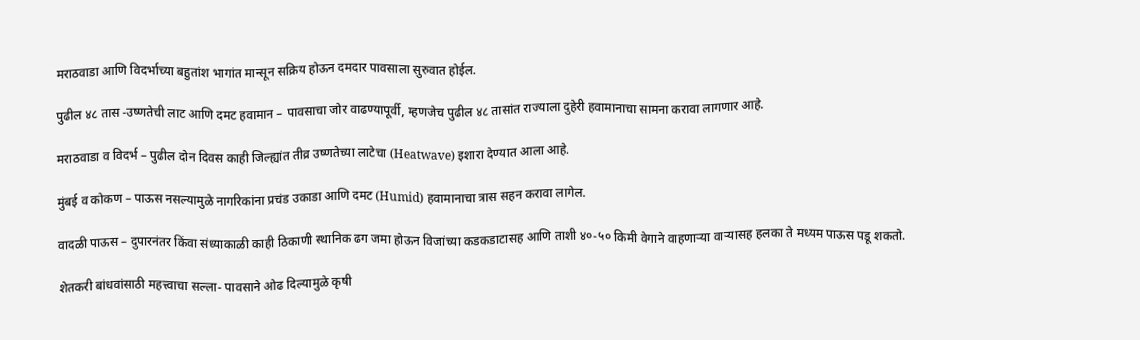मराठवाडा आणि विदर्भाच्या बहुतांश भागांत मान्सून सक्रिय होऊन दमदार पावसाला सुरुवात होईल.

पुढील ४८ तास -उष्णतेची लाट आणि दमट हवामान – पावसाचा जोर वाढण्यापूर्वी, म्हणजेच पुढील ४८ तासांत राज्याला दुहेरी हवामानाचा सामना करावा लागणार आहे.

मराठवाडा व विदर्भ – पुढील दोन दिवस काही जिल्ह्यांत तीव्र उष्णतेच्या लाटेचा (Heatwave) इशारा देण्यात आला आहे.

मुंबई व कोकण – पाऊस नसल्यामुळे नागरिकांना प्रचंड उकाडा आणि दमट (Humid) हवामानाचा त्रास सहन करावा लागेल.

वादळी पाऊस – दुपारनंतर किंवा संध्याकाळी काही ठिकाणी स्थानिक ढग जमा होऊन विजांच्या कडकडाटासह आणि ताशी ४०-५० किमी वेगाने वाहणाऱ्या वाऱ्यासह हलका ते मध्यम पाऊस पडू शकतो.

शेतकरी बांधवांसाठी महत्त्वाचा सल्ला- पावसाने ओढ दिल्यामुळे कृषी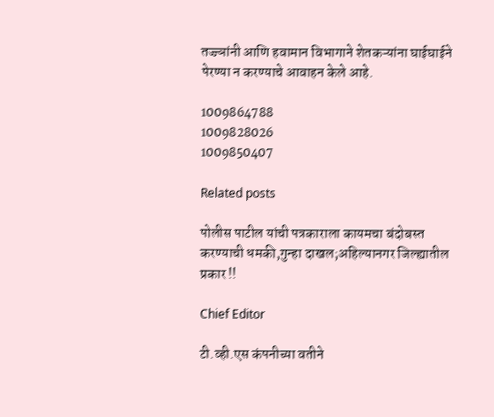तज्ज्ञांनी आणि हवामान विभागाने शेतकऱ्यांना घाईघाईने पेरण्या न करण्याचे आवाहन केले आहे.

1009864788
1009828026
1009850407

Related posts

पोलीस पाटील यांची पत्रकाराला कायमचा बंदोबस्त करण्याची धमकी,गुन्हा दाखल;अहिल्यानगर जिल्ह्यातील प्रकार !!

Chief Editor

टी.व्ही.एस कंपनीच्या वतीने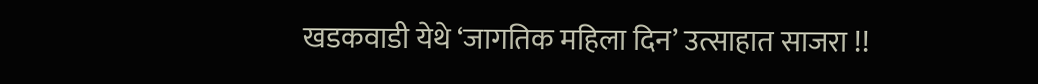खडकवाडी येथे ‘जागतिक महिला दिन’ उत्साहात साजरा !!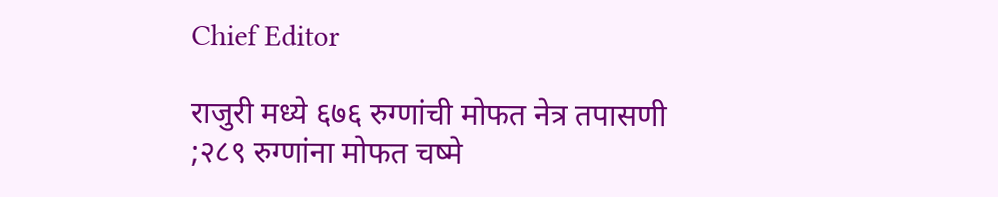Chief Editor

राजुरी मध्ये ६७६ रुग्णांची मोफत नेत्र तपासणी ;२८९ रुग्णांना मोफत चष्मे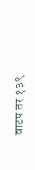वाटप तर १३९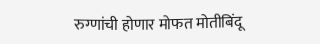रुग्णांची होणार मोफत मोतीबिंदू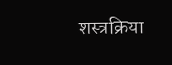शस्त्रक्रिया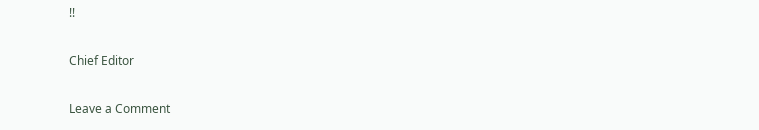!!

Chief Editor

Leave a Comment